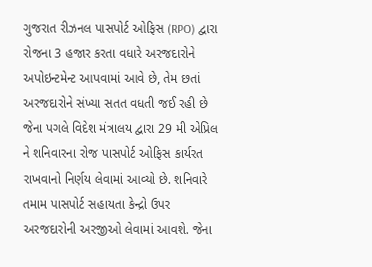ગુજરાત રીઝનલ પાસપોર્ટ ઓફિસ (RPO) દ્વારા રોજના 3 હજાર કરતા વધારે અરજદારોને અપોઇન્ટમેન્ટ આપવામાં આવે છે, તેમ છતાં અરજદારોને સંખ્યા સતત વધતી જઈ રહી છે જેના પગલે વિદેશ મંત્રાલય દ્વારા 29 મી એપ્રિલ ને શનિવારના રોજ પાસપોર્ટ ઓફિસ કાર્યરત રાખવાનો નિર્ણય લેવામાં આવ્યો છે. શનિવારે તમામ પાસપોર્ટ સહાયતા કેન્દ્રો ઉપર અરજદારોની અરજીઓ લેવામાં આવશે. જેના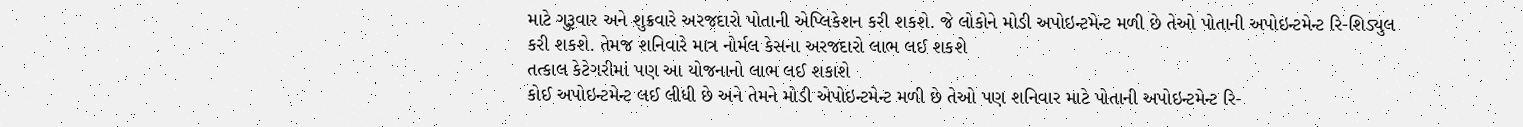માટે ગુરૂવાર અને શુક્રવારે અરજદારો પોતાની એપ્લિકેશન કરી શકશે. જે લોકોને મોડી અપોઇન્ટમેન્ટ મળી છે તેઓ પોતાની અપોઇન્ટમેન્ટ રિ-શિડ્યુલ કરી શકશે. તેમજ શનિવારે માત્ર નોર્મલ કેસના અરજદારો લાભ લઈ શકશે
તત્કાલ કેટેગરીમાં પણ આ યોજનાનો લાભ લઈ શકાશે
કોઈ અપોઇન્ટમેન્ટ લઈ લીધી છે અને તેમને મોડી એપોઇન્ટમેન્ટ મળી છે તેઓ પણ શનિવાર માટે પોતાની અપોઇન્ટમેન્ટ રિ-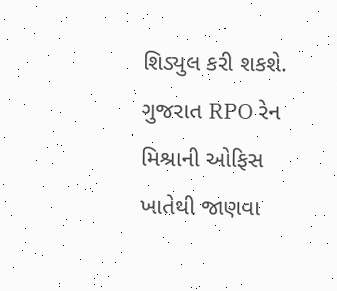શિડ્યુલ કરી શકશે. ગુજરાત RPO રેન મિશ્રાની ઓફિસ ખાતેથી જાણવા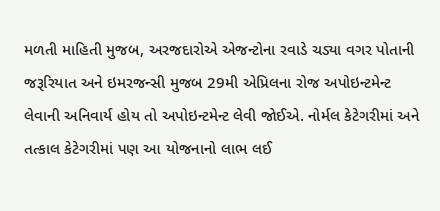મળતી માહિતી મુજબ, અરજદારોએ એજન્ટોના રવાડે ચડ્યા વગર પોતાની જરૂરિયાત અને ઇમરજન્સી મુજબ 29મી એપ્રિલના રોજ અપોઇન્ટમેન્ટ લેવાની અનિવાર્ય હોય તો અપોઇન્ટમેન્ટ લેવી જોઈએ. નોર્મલ કેટેગરીમાં અને તત્કાલ કેટેગરીમાં પણ આ યોજનાનો લાભ લઈ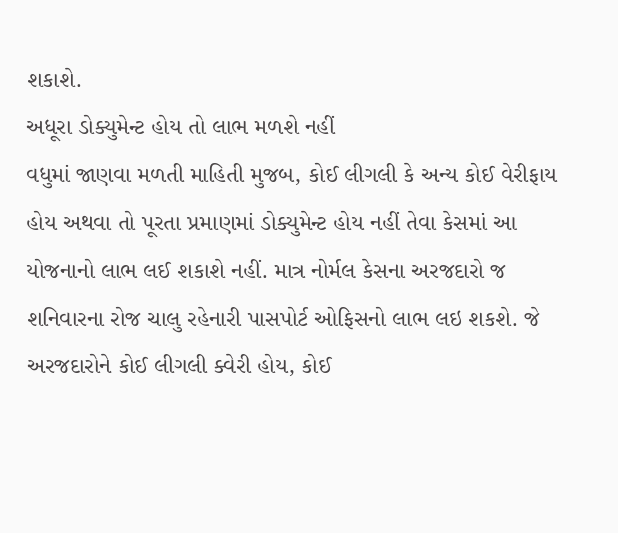શકાશે.
અધૂરા ડોક્યુમેન્ટ હોય તો લાભ મળશે નહીં
વધુમાં જાણવા મળતી માહિતી મુજબ, કોઈ લીગલી કે અન્ય કોઈ વેરીફાય હોય અથવા તો પૂરતા પ્રમાણમાં ડોક્યુમેન્ટ હોય નહીં તેવા કેસમાં આ યોજનાનો લાભ લઈ શકાશે નહીં. માત્ર નોર્મલ કેસના અરજદારો જ શનિવારના રોજ ચાલુ રહેનારી પાસપોર્ટ ઓફિસનો લાભ લઇ શકશે. જે અરજદારોને કોઈ લીગલી ક્વેરી હોય, કોઈ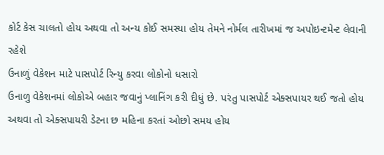કોર્ટ કેસ ચાલતો હોય અથવા તો અન્ય કોઈ સમસ્યા હોય તેમને નોર્મલ તારીખમાં જ અપોઇન્ટમેન્ટ લેવાની રહેશે
ઉનાળું વેકેશન માટે પાસપોર્ટ રિન્યુ કરવા લોકોનો ધસારો
ઉનાળુ વેકેશનમાં લોકોએ બહાર જવાનું પ્લાનિંગ કરી દીધું છે. પરંતુ પાસપોર્ટ એક્સપાયર થઈ જતો હોય અથવા તો એક્સપાયરી ડેટના છ મહિના કરતાં ઓછો સમય હોય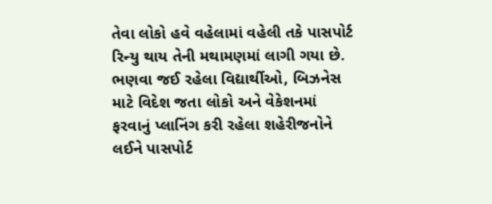તેવા લોકો હવે વહેલામાં વહેલી તકે પાસપોર્ટ રિન્યુ થાય તેની મથામણમાં લાગી ગયા છે. ભણવા જઈ રહેલા વિદ્યાર્થીઓ, બિઝનેસ માટે વિદેશ જતા લોકો અને વેકેશનમાં ફરવાનું પ્લાનિંગ કરી રહેલા શહેરીજનોને લઈને પાસપોર્ટ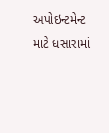અપોઇન્ટમેન્ટ માટે ધસારામાં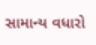સામાન્ય વધારો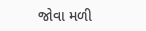જોવા મળી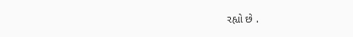રહ્યો છે .